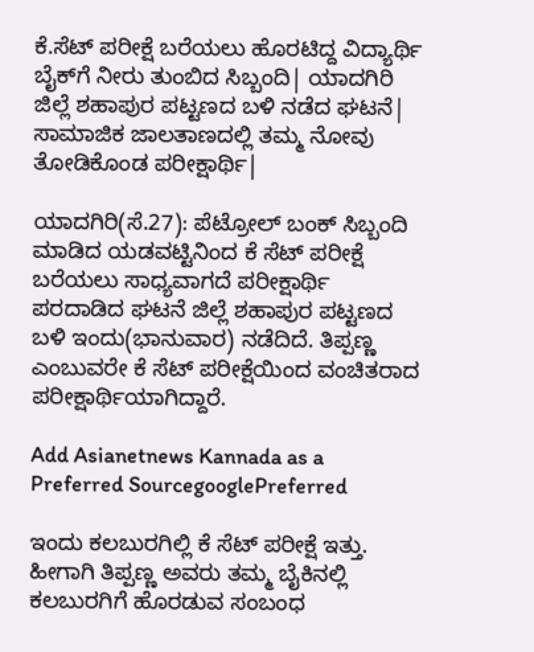ಕೆ.ಸೆಟ್ ಪರೀಕ್ಷೆ ಬರೆಯಲು ಹೊರಟಿದ್ದ ವಿದ್ಯಾರ್ಥಿ ಬೈಕ್‌ಗೆ ನೀರು ತುಂಬಿದ ಸಿಬ್ಬಂದಿ| ಯಾದಗಿರಿ ಜಿಲ್ಲೆ ಶಹಾಪುರ ಪಟ್ಟಣದ ಬಳಿ ನಡೆದ ಘಟನೆ| ಸಾಮಾಜಿಕ ಜಾಲತಾಣದಲ್ಲಿ ತಮ್ಮ ನೋವು ತೋಡಿಕೊಂಡ ಪರೀಕ್ಷಾರ್ಥಿ|

ಯಾದಗಿರಿ(ಸೆ.27): ಪೆಟ್ರೋಲ್ ಬಂಕ್ ಸಿಬ್ಬಂದಿ ಮಾಡಿದ ಯಡವಟ್ಟಿನಿಂದ ಕೆ ಸೆಟ್ ಪರೀಕ್ಷೆ ಬರೆಯಲು ಸಾಧ್ಯವಾಗದೆ ಪರೀಕ್ಷಾರ್ಥಿ ಪರದಾಡಿದ ಘಟನೆ ಜಿಲ್ಲೆ ಶಹಾಪುರ ಪಟ್ಟಣದ ಬಳಿ ಇಂದು(ಭಾನುವಾರ) ನಡೆದಿದೆ. ತಿಪ್ಪಣ್ಣ ಎಂಬುವರೇ ಕೆ ಸೆಟ್ ಪರೀಕ್ಷೆಯಿಂದ ವಂಚಿತರಾದ ಪರೀಕ್ಷಾರ್ಥಿಯಾಗಿದ್ದಾರೆ.

Add Asianetnews Kannada as a Preferred SourcegooglePreferred

ಇಂದು ಕಲಬುರಗಿಲ್ಲಿ ಕೆ ಸೆಟ್ ಪರೀಕ್ಷೆ ಇತ್ತು. ಹೀಗಾಗಿ ತಿಪ್ಪಣ್ಣ ಅವರು ತಮ್ಮ ಬೈಕಿನಲ್ಲಿ ಕಲಬುರಗಿಗೆ ಹೊರಡುವ ಸಂಬಂಧ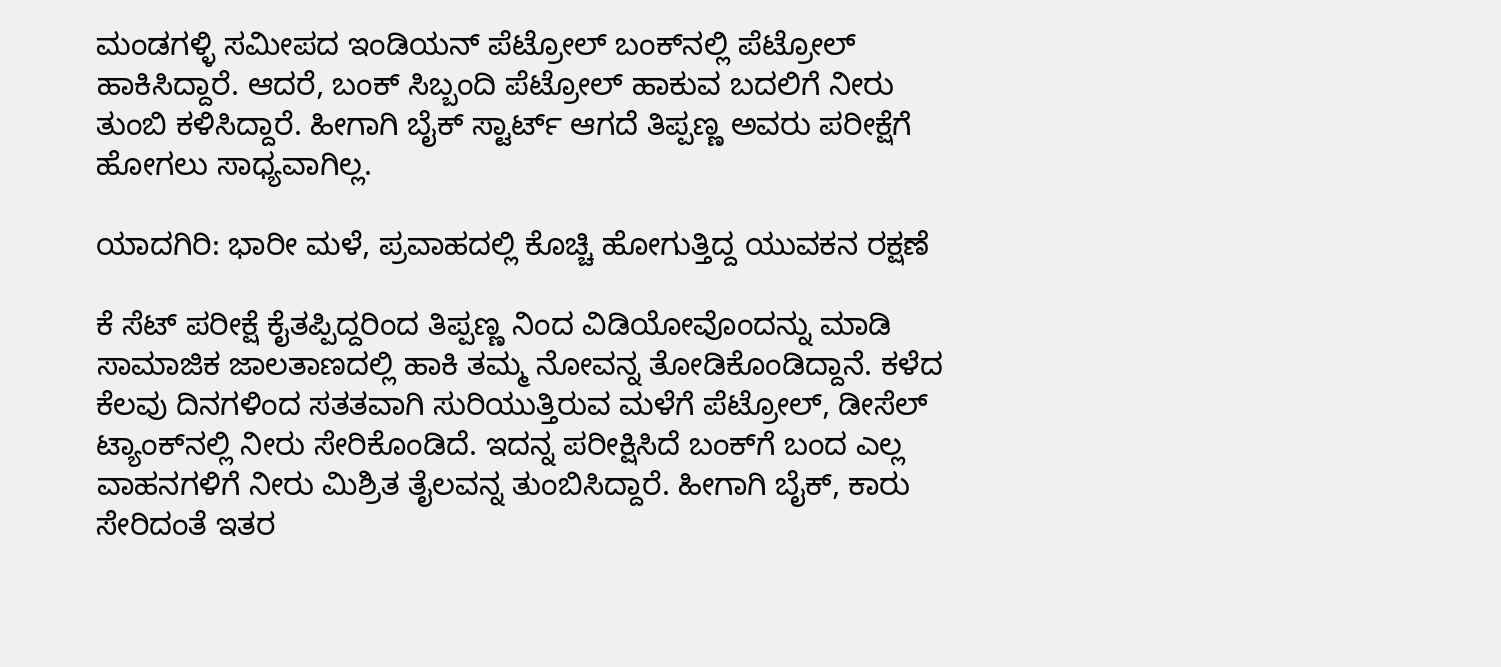ಮಂಡಗಳ್ಳಿ ಸಮೀಪದ ಇಂಡಿಯನ್ ಪೆಟ್ರೋಲ್ ಬಂಕ್‌ನಲ್ಲಿ ಪೆಟ್ರೋಲ್‌ ಹಾಕಿಸಿದ್ದಾರೆ. ಆದರೆ, ಬಂಕ್ ಸಿಬ್ಬಂದಿ ಪೆಟ್ರೋಲ್ ಹಾಕುವ ಬದಲಿಗೆ ನೀರು ತುಂಬಿ ಕಳಿಸಿದ್ದಾರೆ. ಹೀಗಾಗಿ ಬೈಕ್‌ ಸ್ಟಾರ್ಟ್ ಆಗದೆ ತಿಪ್ಪಣ್ಣ ಅವರು ಪರೀಕ್ಷೆಗೆ ಹೋಗಲು ಸಾಧ್ಯವಾಗಿಲ್ಲ.

ಯಾದಗಿರಿ: ಭಾರೀ ಮಳೆ, ಪ್ರವಾಹದಲ್ಲಿ ಕೊಚ್ಚಿ ಹೋಗುತ್ತಿದ್ದ ಯುವಕನ ರಕ್ಷಣೆ

ಕೆ ಸೆಟ್‌ ಪರೀಕ್ಷೆ ಕೈತಪ್ಪಿದ್ದರಿಂದ ತಿಪ್ಪಣ್ಣ ನಿಂದ ವಿಡಿಯೋವೊಂದನ್ನು ಮಾಡಿ ಸಾಮಾಜಿಕ ಜಾಲತಾಣದಲ್ಲಿ ಹಾಕಿ ತಮ್ಮ ನೋವನ್ನ ತೋಡಿಕೊಂಡಿದ್ದಾನೆ. ಕಳೆದ ಕೆಲವು ದಿನಗಳಿಂದ ಸತತವಾಗಿ ಸುರಿಯುತ್ತಿರುವ ಮಳೆಗೆ ಪೆಟ್ರೋಲ್, ಡೀಸೆಲ್ ಟ್ಯಾಂಕ್‌ನಲ್ಲಿ ನೀರು ಸೇರಿಕೊಂಡಿದೆ. ಇದನ್ನ ಪರೀಕ್ಷಿಸಿದೆ ಬಂಕ್‌ಗೆ ಬಂದ ಎಲ್ಲ ವಾಹನಗಳಿಗೆ ನೀರು ಮಿಶ್ರಿತ ತೈಲವನ್ನ ತುಂಬಿಸಿದ್ದಾರೆ. ಹೀಗಾಗಿ ಬೈಕ್, ಕಾರು ಸೇರಿದಂತೆ ಇತರ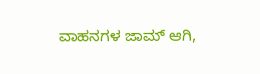ವಾಹನಗಳ ಜಾಮ್ ಆಗಿ,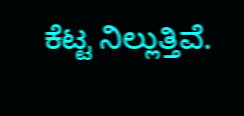ಕೆಟ್ಟ ನಿಲ್ಲುತ್ತಿವೆ.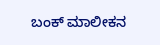ಬಂಕ್ ಮಾಲೀಕನ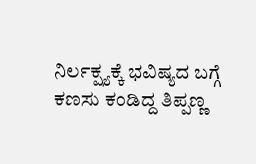ನಿರ್ಲಕ್ಷ್ಯಕ್ಕೆ ಭವಿಷ್ಯದ ಬಗ್ಗೆ ಕಣಸು ಕಂಡಿದ್ದ ತಿಪ್ಪಣ್ಣ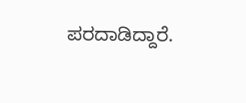ಪರದಾಡಿದ್ದಾರೆ.